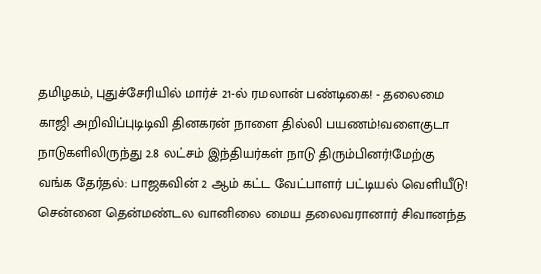தமிழகம், புதுச்சேரியில் மார்ச் 21-ல் ரமலான் பண்டிகை! - தலைமை காஜி அறிவிப்புடிடிவி தினகரன் நாளை தில்லி பயணம்!வளைகுடா நாடுகளிலிருந்து 2.8 லட்சம் இந்தியர்கள் நாடு திரும்பினர்!மேற்கு வங்க தேர்தல்: பாஜகவின் 2 ஆம் கட்ட வேட்பாளர் பட்டியல் வெளியீடு! சென்னை தென்மண்டல வானிலை மைய தலைவரானார் சிவானந்த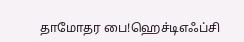தாமோதர பை!ஹெச்டிஎஃப்சி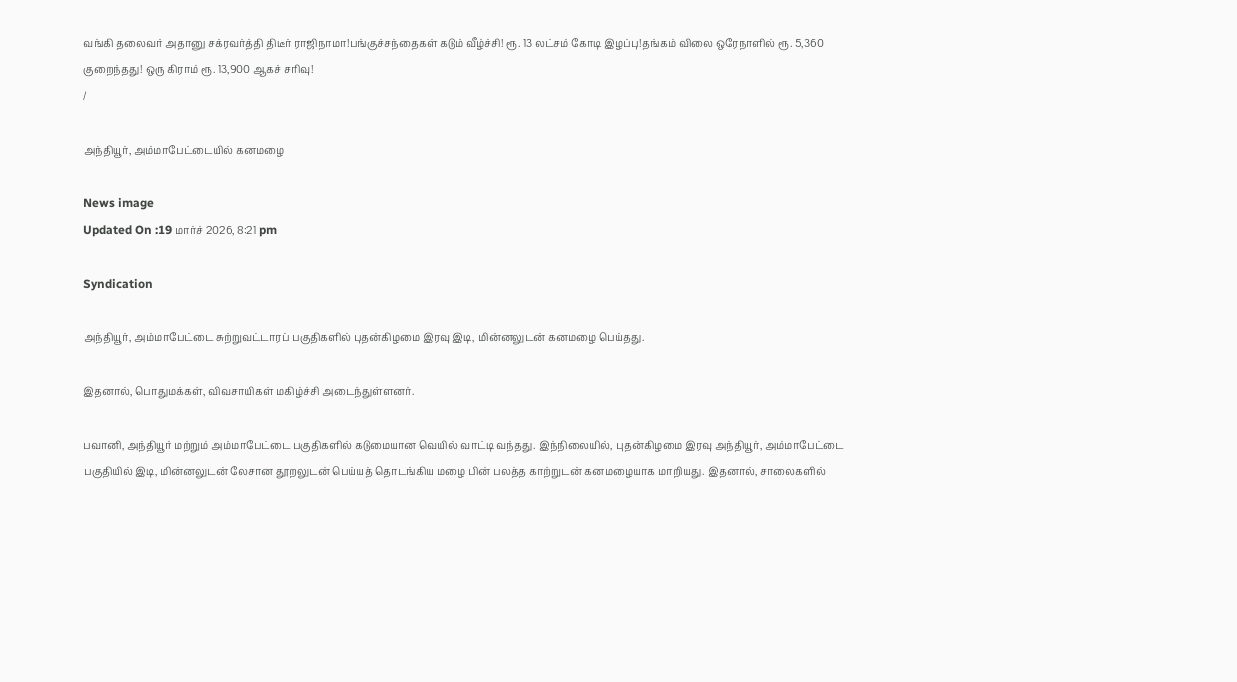வங்கி தலைவர் அதானு சக்ரவர்த்தி திடீர் ராஜிநாமா!பங்குச்சந்தைகள் கடும் வீழ்ச்சி! ரூ. 13 லட்சம் கோடி இழப்பு!தங்கம் விலை ஒரேநாளில் ரூ. 5,360 குறைந்தது! ஒரு கிராம் ரூ. 13,900 ஆகச் சரிவு!
/

அந்தியூர், அம்மாபேட்டையில் கனமழை

News image
Updated On :19 மார்ச் 2026, 8:21 pm

Syndication

அந்தியூர், அம்மாபேட்டை சுற்றுவட்டாரப் பகுதிகளில் புதன்கிழமை இரவு இடி, மின்னலுடன் கனமழை பெய்தது.

இதனால், பொதுமக்கள், விவசாயிகள் மகிழ்ச்சி அடைந்துள்ளனர்.

பவானி, அந்தியூர் மற்றும் அம்மாபேட்டை பகுதிகளில் கடுமையான வெயில் வாட்டி வந்தது. இந்நிலையில், புதன்கிழமை இரவு அந்தியூர், அம்மாபேட்டை பகுதியில் இடி, மின்னலுடன் லேசான தூறலுடன் பெய்யத் தொடங்கிய மழை பின் பலத்த காற்றுடன் கனமழையாக மாறியது. இதனால், சாலைகளில்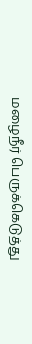மழைநீர் பெருக்கெடுத்து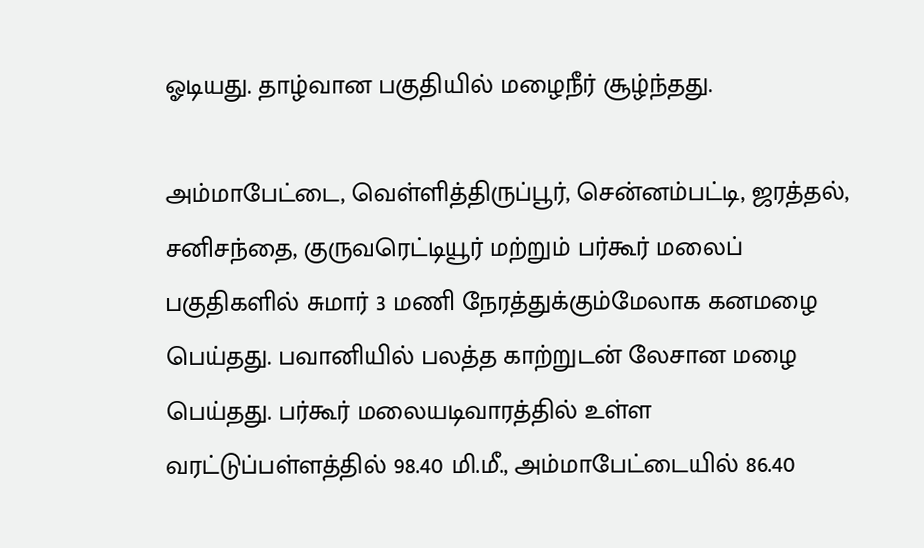ஓடியது. தாழ்வான பகுதியில் மழைநீர் சூழ்ந்தது.

அம்மாபேட்டை, வெள்ளித்திருப்பூர், சென்னம்பட்டி, ஜரத்தல், சனிசந்தை, குருவரெட்டியூர் மற்றும் பர்கூர் மலைப் பகுதிகளில் சுமார் 3 மணி நேரத்துக்கும்மேலாக கனமழை பெய்தது. பவானியில் பலத்த காற்றுடன் லேசான மழை பெய்தது. பர்கூர் மலையடிவாரத்தில் உள்ள வரட்டுப்பள்ளத்தில் 98.40 மி.மீ., அம்மாபேட்டையில் 86.40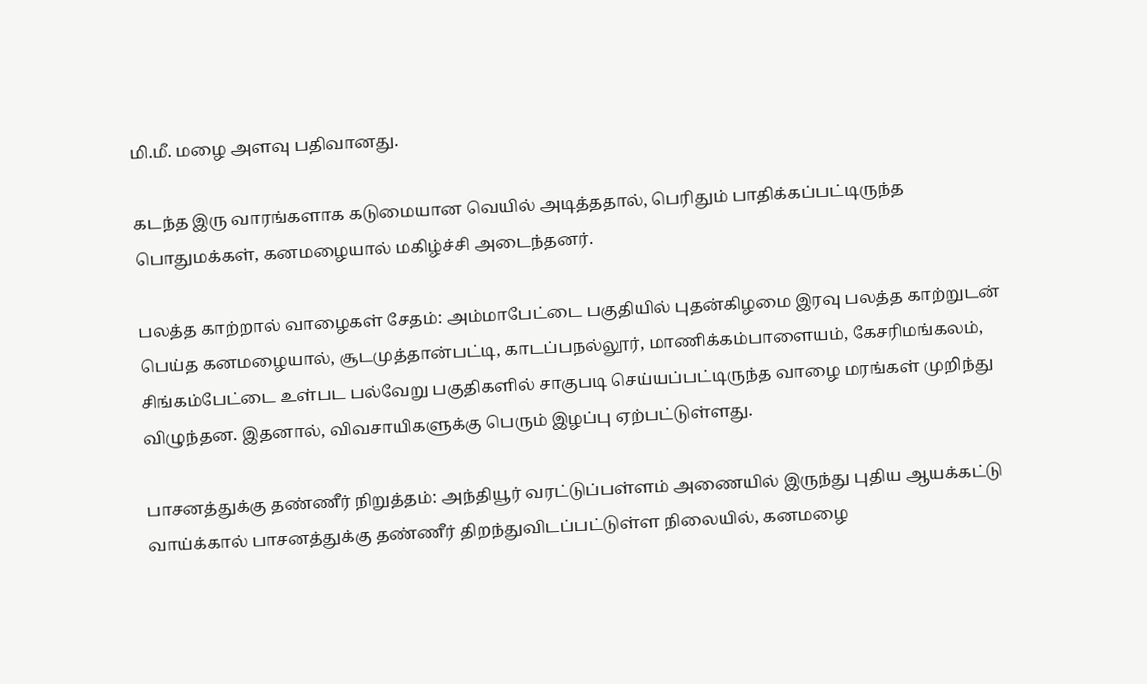மி.மீ. மழை அளவு பதிவானது.

கடந்த இரு வாரங்களாக கடுமையான வெயில் அடித்ததால், பெரிதும் பாதிக்கப்பட்டிருந்த பொதுமக்கள், கனமழையால் மகிழ்ச்சி அடைந்தனர்.

பலத்த காற்றால் வாழைகள் சேதம்: அம்மாபேட்டை பகுதியில் புதன்கிழமை இரவு பலத்த காற்றுடன் பெய்த கனமழையால், சூடமுத்தான்பட்டி, காடப்பநல்லூர், மாணிக்கம்பாளையம், கேசரிமங்கலம், சிங்கம்பேட்டை உள்பட பல்வேறு பகுதிகளில் சாகுபடி செய்யப்பட்டிருந்த வாழை மரங்கள் முறிந்து விழுந்தன. இதனால், விவசாயிகளுக்கு பெரும் இழப்பு ஏற்பட்டுள்ளது.

பாசனத்துக்கு தண்ணீர் நிறுத்தம்: அந்தியூர் வரட்டுப்பள்ளம் அணையில் இருந்து புதிய ஆயக்கட்டு வாய்க்கால் பாசனத்துக்கு தண்ணீர் திறந்துவிடப்பட்டுள்ள நிலையில், கனமழை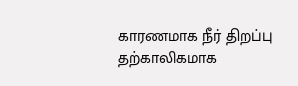காரணமாக நீர் திறப்பு தற்காலிகமாக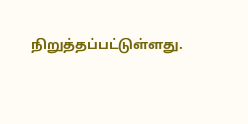நிறுத்தப்பட்டுள்ளது.